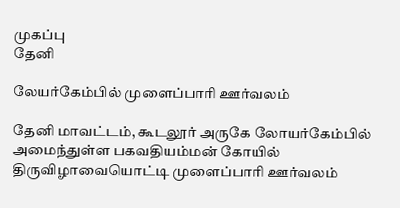முகப்பு
தேனி

லேயர்கேம்பில் முளைப்பாரி ஊர்வலம்

தேனி மாவட்டம், கூடலூர் அருகே லோயர்கேம்பில் அமைந்துள்ள பகவதியம்மன் கோயில் திருவிழாவையொட்டி முளைப்பாரி ஊர்வலம்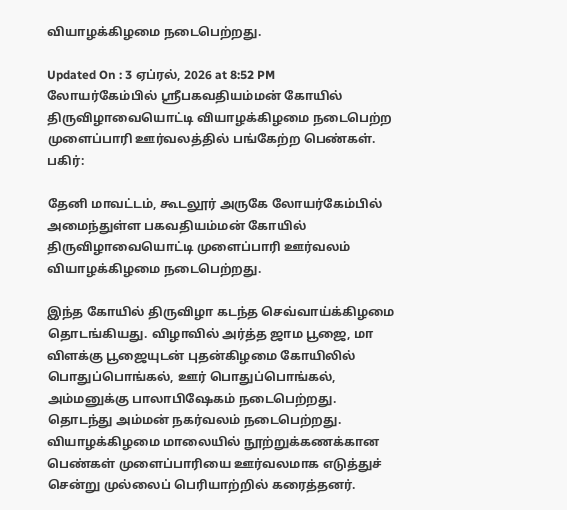வியாழக்கிழமை நடைபெற்றது.

Updated On : 3 ஏப்ரல், 2026 at 8:52 PM
லோயர்கேம்பில் ஸ்ரீபகவதியம்மன் கோயில் திருவிழாவையொட்டி வியாழக்கிழமை நடைபெற்ற முளைப்பாரி ஊர்வலத்தில் பங்கேற்ற பெண்கள்.
பகிர்:

தேனி மாவட்டம், கூடலூர் அருகே லோயர்கேம்பில் அமைந்துள்ள பகவதியம்மன் கோயில் திருவிழாவையொட்டி முளைப்பாரி ஊர்வலம் வியாழக்கிழமை நடைபெற்றது.

இந்த கோயில் திருவிழா கடந்த செவ்வாய்க்கிழமை தொடங்கியது. விழாவில் அர்த்த ஜாம பூஜை, மா விளக்கு பூஜையுடன் புதன்கிழமை கோயிலில் பொதுப்பொங்கல், ஊர் பொதுப்பொங்கல், அம்மனுக்கு பாலாபிஷேகம் நடைபெற்றது. தொடந்து அம்மன் நகர்வலம் நடைபெற்றது. வியாழக்கிழமை மாலையில் நூற்றுக்கணக்கான பெண்கள் முளைப்பாரியை ஊர்வலமாக எடுத்துச் சென்று முல்லைப் பெரியாற்றில் கரைத்தனர்.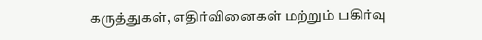கருத்துகள், எதிர்வினைகள் மற்றும் பகிர்வு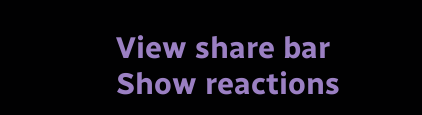View share bar
Show reactions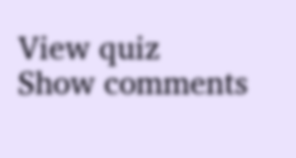View quiz
Show comments